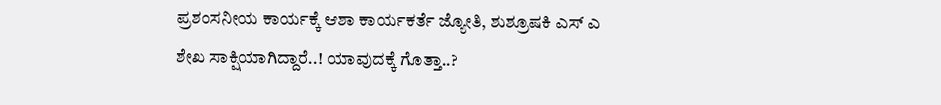ಪ್ರಶಂಸನೀಯ ಕಾರ್ಯಕ್ಕೆ ಆಶಾ ಕಾರ್ಯಕರ್ತೆ ಜ್ಯೋತಿ, ಶುಶ್ರೂಷಕಿ ಎಸ್ ಎ ಶೇಖ ಸಾಕ್ಷಿಯಾಗಿದ್ದಾರೆ..! ಯಾವುದಕ್ಕೆ ಗೊತ್ತಾ..?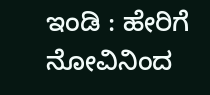ಇಂಡಿ : ಹೇರಿಗೆ ನೋವಿನಿಂದ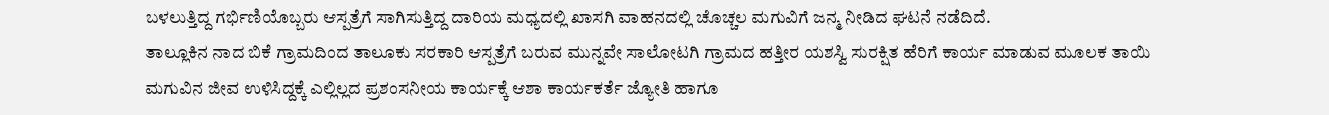ಬಳಲುತ್ತಿದ್ದ ಗರ್ಭಿಣಿಯೊಬ್ಬರು ಆಸ್ಪತ್ರೆಗೆ ಸಾಗಿಸುತ್ತಿದ್ದ ದಾರಿಯ ಮಧ್ಯದಲ್ಲಿ ಖಾಸಗಿ ವಾಹನದಲ್ಲಿ ಚೊಚ್ಚಲ ಮಗುವಿಗೆ ಜನ್ಮ ನೀಡಿದ ಘಟನೆ ನಡೆದಿದೆ.
ತಾಲ್ಲೂಕಿನ ನಾದ ಬಿಕೆ ಗ್ರಾಮದಿಂದ ತಾಲೂಕು ಸರಕಾರಿ ಆಸ್ಪತ್ರೆಗೆ ಬರುವ ಮುನ್ನವೇ ಸಾಲೋಟಗಿ ಗ್ರಾಮದ ಹತ್ತೀರ ಯಶಸ್ವಿ ಸುರಕ್ಷಿತ ಹೆರಿಗೆ ಕಾರ್ಯ ಮಾಡುವ ಮೂಲಕ ತಾಯಿ ಮಗುವಿನ ಜೀವ ಉಳಿಸಿದ್ದಕ್ಕೆ ಎಲ್ಲಿಲ್ಲದ ಪ್ರಶಂಸನೀಯ ಕಾರ್ಯಕ್ಕೆ ಆಶಾ ಕಾರ್ಯಕರ್ತೆ ಜ್ಯೋತಿ ಹಾಗೂ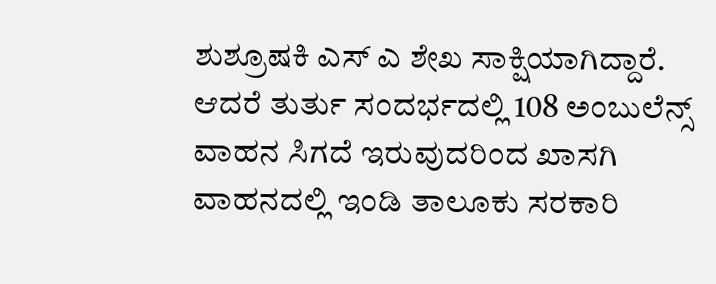ಶುಶ್ರೂಷಕಿ ಎಸ್ ಎ ಶೇಖ ಸಾಕ್ಷಿಯಾಗಿದ್ದಾರೆ.
ಆದರೆ ತುರ್ತು ಸಂದರ್ಭದಲ್ಲಿ 108 ಅಂಬುಲೆನ್ಸ್ ವಾಹನ ಸಿಗದೆ ಇರುವುದರಿಂದ ಖಾಸಗಿ ವಾಹನದಲ್ಲಿ ಇಂಡಿ ತಾಲೂಕು ಸರಕಾರಿ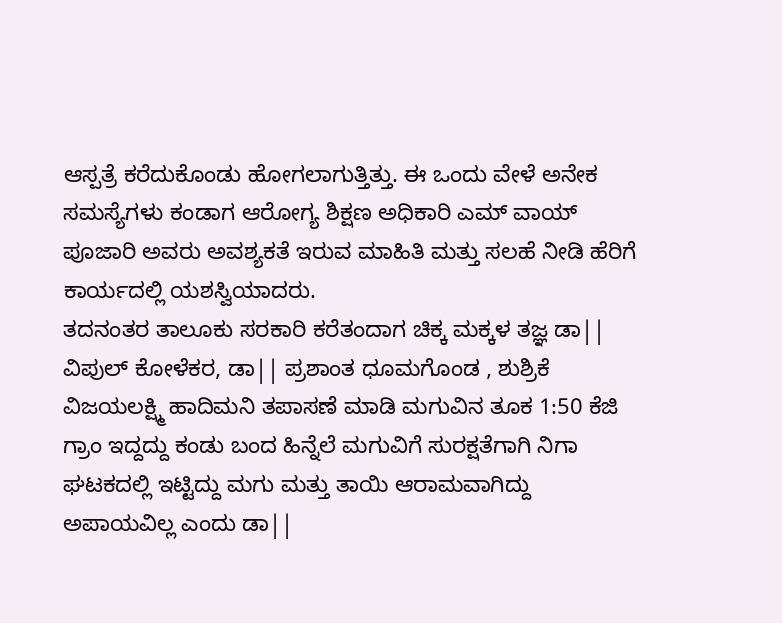ಆಸ್ಪತ್ರೆ ಕರೆದುಕೊಂಡು ಹೋಗಲಾಗುತ್ತಿತ್ತು. ಈ ಒಂದು ವೇಳೆ ಅನೇಕ ಸಮಸ್ಯೆಗಳು ಕಂಡಾಗ ಆರೋಗ್ಯ ಶಿಕ್ಷಣ ಅಧಿಕಾರಿ ಎಮ್ ವಾಯ್ ಪೂಜಾರಿ ಅವರು ಅವಶ್ಯಕತೆ ಇರುವ ಮಾಹಿತಿ ಮತ್ತು ಸಲಹೆ ನೀಡಿ ಹೆರಿಗೆ ಕಾರ್ಯದಲ್ಲಿ ಯಶಸ್ವಿಯಾದರು.
ತದನಂತರ ತಾಲೂಕು ಸರಕಾರಿ ಕರೆತಂದಾಗ ಚಿಕ್ಕ ಮಕ್ಕಳ ತಜ್ಞ ಡಾ|| ವಿಪುಲ್ ಕೋಳೆಕರ, ಡಾ|| ಪ್ರಶಾಂತ ಧೂಮಗೊಂಡ , ಶುಶ್ರಿಕೆ ವಿಜಯಲಕ್ಷ್ಮಿ ಹಾದಿಮನಿ ತಪಾಸಣೆ ಮಾಡಿ ಮಗುವಿನ ತೂಕ 1:50 ಕೆಜಿ ಗ್ರಾಂ ಇದ್ದದ್ದು ಕಂಡು ಬಂದ ಹಿನ್ನೆಲೆ ಮಗುವಿಗೆ ಸುರಕ್ಷತೆಗಾಗಿ ನಿಗಾ ಘಟಕದಲ್ಲಿ ಇಟ್ಟಿದ್ದು ಮಗು ಮತ್ತು ತಾಯಿ ಆರಾಮವಾಗಿದ್ದು ಅಪಾಯವಿಲ್ಲ ಎಂದು ಡಾ||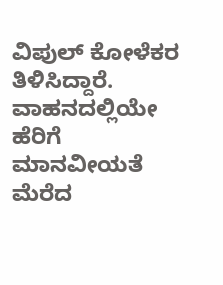ವಿಪುಲ್ ಕೋಳೆಕರ ತಿಳಿಸಿದ್ದಾರೆ.
ವಾಹನದಲ್ಲಿಯೇ ಹೆರಿಗೆ ಮಾನವೀಯತೆ ಮೆರೆದ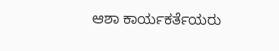ಆಶಾ ಕಾರ್ಯಕರ್ತೆಯರು